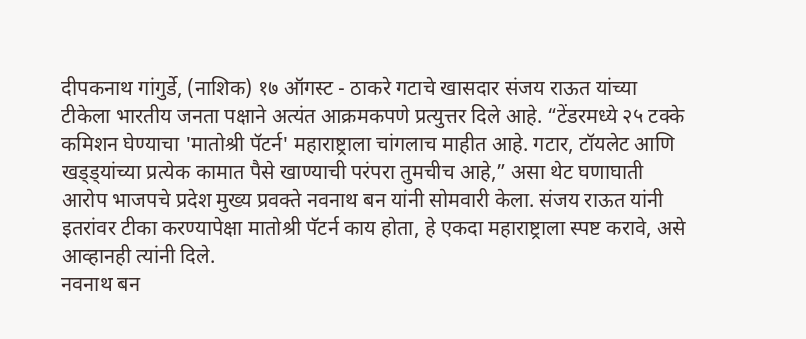दीपकनाथ गांगुर्डे, (नाशिक) १७ ऑगस्ट - ठाकरे गटाचे खासदार संजय राऊत यांच्या टीकेला भारतीय जनता पक्षाने अत्यंत आक्रमकपणे प्रत्युत्तर दिले आहे. “टेंडरमध्ये २५ टक्के कमिशन घेण्याचा 'मातोश्री पॅटर्न' महाराष्ट्राला चांगलाच माहीत आहे. गटार, टॉयलेट आणि खड्ड्यांच्या प्रत्येक कामात पैसे खाण्याची परंपरा तुमचीच आहे,” असा थेट घणाघाती आरोप भाजपचे प्रदेश मुख्य प्रवक्ते नवनाथ बन यांनी सोमवारी केला. संजय राऊत यांनी इतरांवर टीका करण्यापेक्षा मातोश्री पॅटर्न काय होता, हे एकदा महाराष्ट्राला स्पष्ट करावे, असे आव्हानही त्यांनी दिले.
नवनाथ बन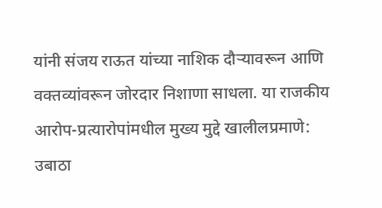यांनी संजय राऊत यांच्या नाशिक दौऱ्यावरून आणि वक्तव्यांवरून जोरदार निशाणा साधला. या राजकीय आरोप-प्रत्यारोपांमधील मुख्य मुद्दे खालीलप्रमाणे:
उबाठा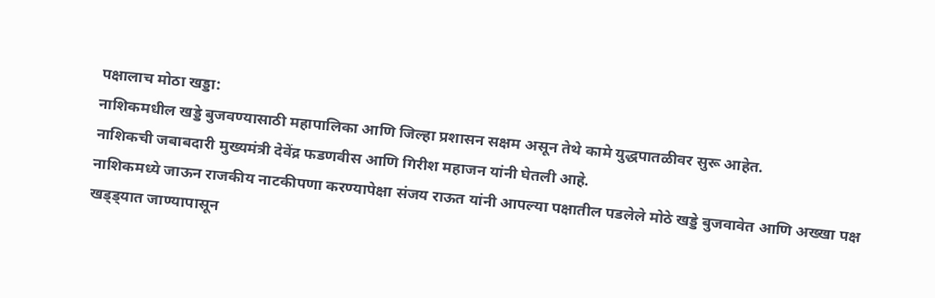पक्षालाच मोठा खड्डा:
नाशिकमधील खड्डे बुजवण्यासाठी महापालिका आणि जिल्हा प्रशासन सक्षम असून तेथे कामे युद्धपातळीवर सुरू आहेत.
नाशिकची जबाबदारी मुख्यमंत्री देवेंद्र फडणवीस आणि गिरीश महाजन यांनी घेतली आहे.
नाशिकमध्ये जाऊन राजकीय नाटकीपणा करण्यापेक्षा संजय राऊत यांनी आपल्या पक्षातील पडलेले मोठे खड्डे बुजवावेत आणि अख्खा पक्ष खड्ड्यात जाण्यापासून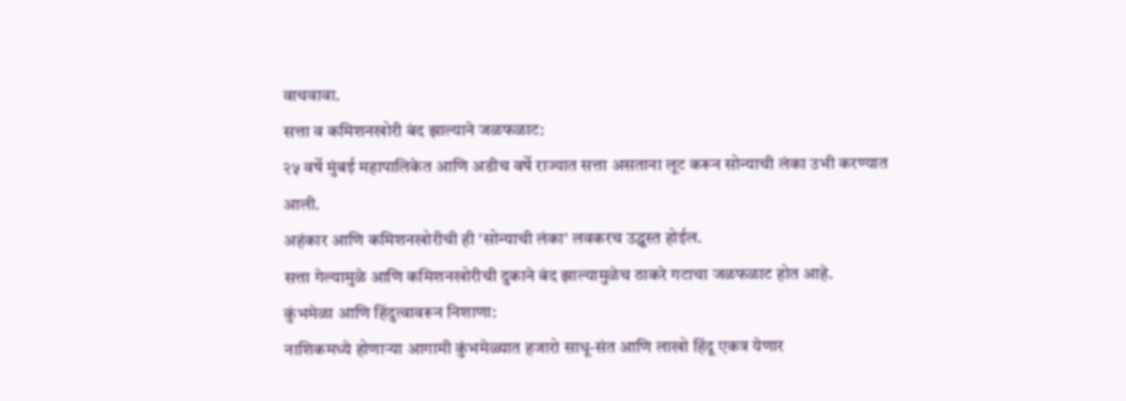वाचवावा.
सत्ता व कमिशनखोरी बंद झाल्याने जळफळाट:
२५ वर्षे मुंबई महापालिकेत आणि अडीच वर्षे राज्यात सत्ता असताना लूट करून सोन्याची लंका उभी करण्यात आली.
अहंकार आणि कमिशनखोरीची ही 'सोन्याची लंका' लवकरच उद्ध्वस्त होईल.
सत्ता गेल्यामुळे आणि कमिशनखोरीची दुकाने बंद झाल्यामुळेच ठाकरे गटाचा जळफळाट होत आहे.
कुंभमेळा आणि हिंदुत्वावरून निशाणा:
नाशिकमध्ये होणाऱ्या आगामी कुंभमेळ्यात हजारो साधू-संत आणि लाखो हिंदू एकत्र येणार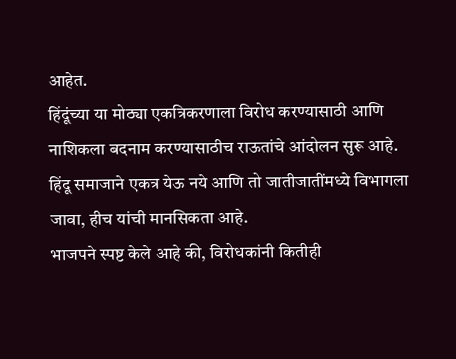आहेत.
हिंदूंच्या या मोठ्या एकत्रिकरणाला विरोध करण्यासाठी आणि नाशिकला बदनाम करण्यासाठीच राऊतांचे आंदोलन सुरू आहे.
हिंदू समाजाने एकत्र येऊ नये आणि तो जातीजातींमध्ये विभागला जावा, हीच यांची मानसिकता आहे.
भाजपने स्पष्ट केले आहे की, विरोधकांनी कितीही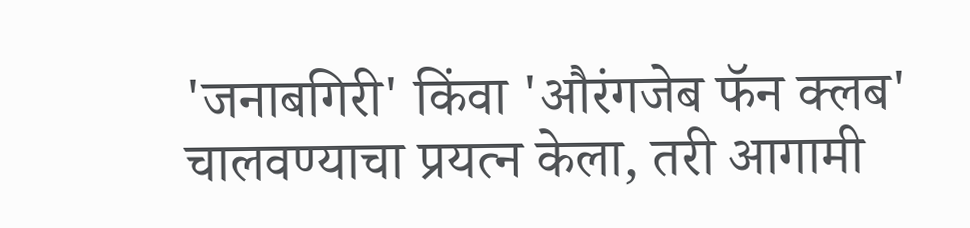'जनाबगिरी' किंवा 'औरंगजेब फॅन क्लब' चालवण्याचा प्रयत्न केला, तरी आगामी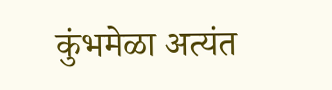कुंभमेळा अत्यंत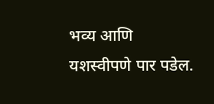भव्य आणि यशस्वीपणे पार पडेल.